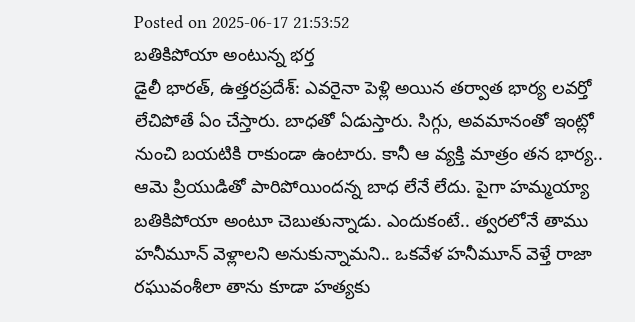Posted on 2025-06-17 21:53:52
బతికిపోయా అంటున్న భర్త
డైలీ భారత్, ఉత్తరప్రదేశ్: ఎవరైనా పెళ్లి అయిన తర్వాత భార్య లవర్తో లేచిపోతే ఏం చేస్తారు. బాధతో ఏడుస్తారు. సిగ్గు, అవమానంతో ఇంట్లో నుంచి బయటికి రాకుండా ఉంటారు. కానీ ఆ వ్యక్తి మాత్రం తన భార్య.. ఆమె ప్రియుడితో పారిపోయిందన్న బాధ లేనే లేదు. పైగా హమ్మయ్యా బతికిపోయా అంటూ చెబుతున్నాడు. ఎందుకంటే.. త్వరలోనే తాము హనీమూన్ వెళ్లాలని అనుకున్నామని.. ఒకవేళ హనీమూన్ వెళ్తే రాజా రఘువంశీలా తాను కూడా హత్యకు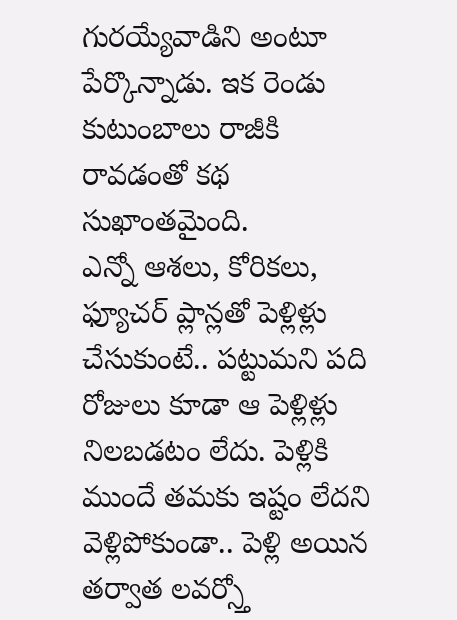గురయ్యేవాడిని అంటూ పేర్కొన్నాడు. ఇక రెండు కుటుంబాలు రాజీకి రావడంతో కథ సుఖాంతమైంది.
ఎన్నో ఆశలు, కోరికలు, ఫ్యూచర్ ప్లాన్లతో పెళ్లిళ్లు చేసుకుంటే.. పట్టుమని పది రోజులు కూడా ఆ పెళ్లిళ్లు నిలబడటం లేదు. పెళ్లికి ముందే తమకు ఇష్టం లేదని వెళ్లిపోకుండా.. పెళ్లి అయిన తర్వాత లవర్స్తో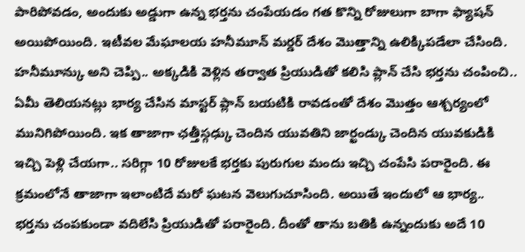పారిపోవడం, అందుకు అడ్డుగా ఉన్న భర్తను చంపేయడం గత కొన్ని రోజులుగా బాగా ఫ్యాషన్ అయిపోయింది. ఇటీవల మేఘాలయ హనీమూన్ మర్డర్ దేశం మొత్తాన్ని ఉలిక్కిపడేలా చేసింది. హనీమూన్కు అని చెప్పి.. అక్కడికి వెళ్లిన తర్వాత ప్రియుడితో కలిసి ప్లాన్ చేసి భర్తను చంపించి.. ఏమీ తెలియనట్లు భార్య చేసిన మాస్టర్ ప్లాన్ బయటికి రావడంతో దేశం మొత్తం ఆశ్చర్యంలో మునిగిపోయింది. ఇక తాజాగా ఛత్తీస్గఢ్కు చెందిన యువతిని జార్ఖండ్కు చెందిన యువకుడికి ఇచ్చి పెళ్లి చేయగా.. సరిగ్గా 10 రోజులకే భర్తకు పురుగుల మందు ఇచ్చి చంపేసి పరారైంది. ఈ క్రమంలోనే తాజాగా ఇలాంటిదే మరో ఘటన వెలుగుచూసింది. అయితే ఇందులో ఆ భార్య.. భర్తను చంపకుండా వదిలేసి ప్రియుడితో పరారైంది. దీంతో తాను బతికి ఉన్నందుకు అదే 10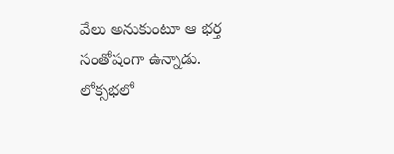వేలు అనుకుంటూ ఆ భర్త సంతోషంగా ఉన్నాడు.
లోక్సభలో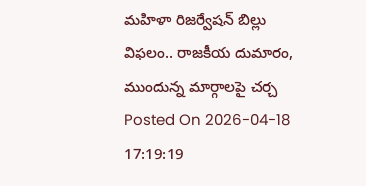మహిళా రిజర్వేషన్ బిల్లు విఫలం.. రాజకీయ దుమారం, ముందున్న మార్గాలపై చర్చ
Posted On 2026-04-18 17:19:19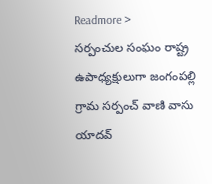Readmore >
సర్పంచుల సంఘం రాష్ట్ర ఉపాధ్యక్షులుగా జంగంపల్లి గ్రామ సర్పంచ్ వాణి వాసు యాదవ్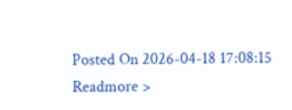Posted On 2026-04-18 17:08:15
Readmore >